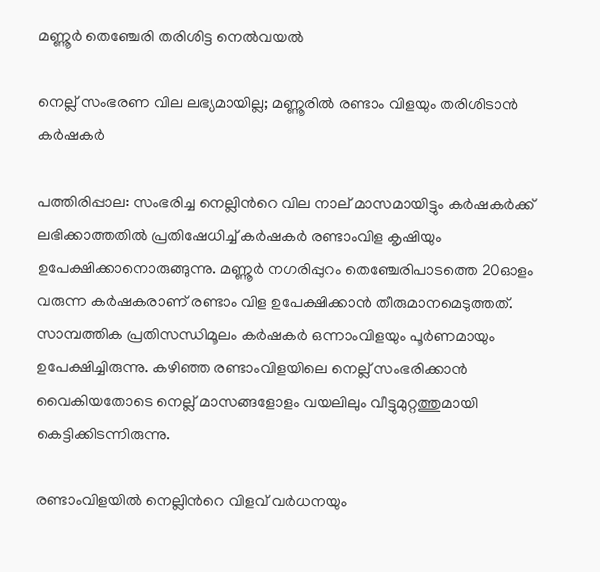മണ്ണൂർ തെഞ്ചേരി തരിശിട്ട നെൽവയൽ

നെല്ല് സംഭരണ വില ലഭ്യമായില്ല; മണ്ണൂരിൽ രണ്ടാം വിളയും തരിശിടാൻ കർഷകർ

പത്തിരിപ്പാല: സംഭരിച്ച നെല്ലിന്‍റെ വില നാല് മാസമായിട്ടും കർഷകർക്ക് ലഭിക്കാത്തതിൽ പ്രതിഷേധിച്ച് കർഷകർ രണ്ടാംവിള കൃഷിയും ഉപേക്ഷിക്കാനൊരുങ്ങുന്നു. മണ്ണൂർ നഗരിപ്പുറം തെഞ്ചേരിപാടത്തെ 20ഓളം വരുന്ന കർഷകരാണ് രണ്ടാം വിള ഉപേക്ഷിക്കാൻ തീരുമാനമെടുത്തത്. സാമ്പത്തിക പ്രതിസന്ധിമൂലം കർഷകർ ഒന്നാംവിളയും പൂർണമായും ഉപേക്ഷിച്ചിരുന്നു. കഴിഞ്ഞ രണ്ടാംവിളയിലെ നെല്ല് സംഭരിക്കാൻ വൈകിയതോടെ നെല്ല് മാസങ്ങളോളം വയലിലും വീട്ടുമുറ്റത്തുമായി കെട്ടിക്കിടന്നിരുന്നു.

രണ്ടാംവിളയിൽ നെല്ലിന്‍റെ വിളവ് വർധനയും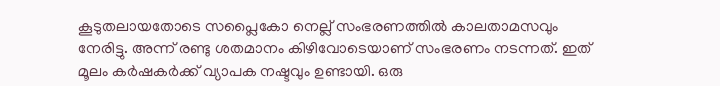കൂടുതലായതോടെ സപ്ലൈകോ നെല്ല് സംഭരണത്തിൽ കാലതാമസവും നേരിട്ടു. അന്ന് രണ്ടു ശതമാനം കിഴിവോടെയാണ് സംഭരണം നടന്നത്. ഇത് മൂലം കർഷകർക്ക് വ്യാപക നഷ്ടവും ഉണ്ടായി. ഒരു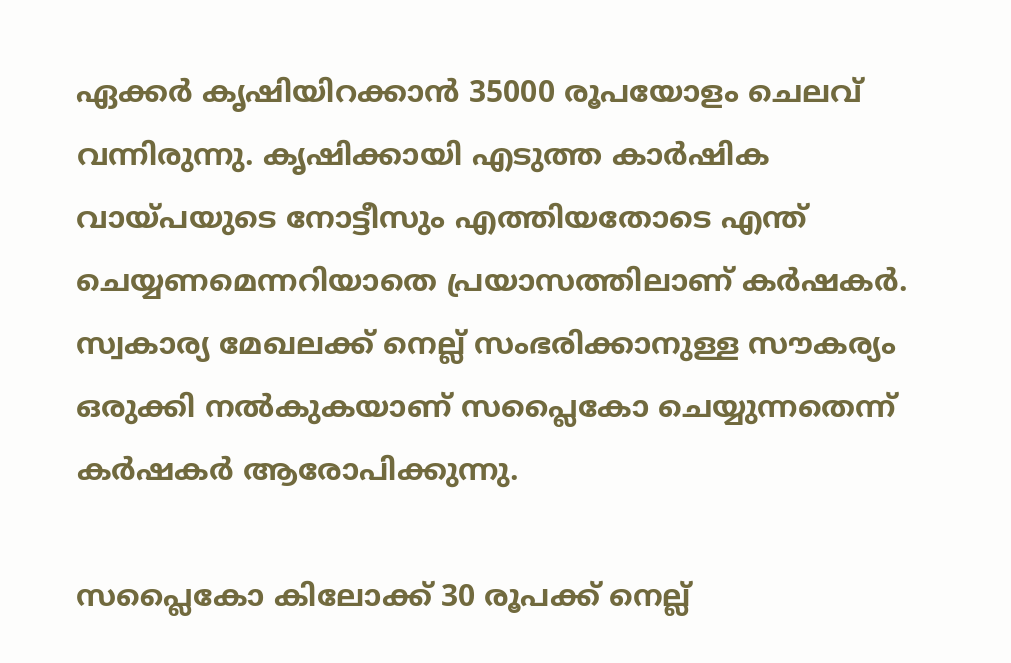ഏക്കർ കൃഷിയിറക്കാൻ 35000 രൂപയോളം ചെലവ് വന്നിരുന്നു. കൃഷിക്കായി എടുത്ത കാർഷിക വായ്പയുടെ നോട്ടീസും എത്തിയതോടെ എന്ത് ചെയ്യണമെന്നറിയാതെ പ്രയാസത്തിലാണ് കർഷകർ. സ്വകാര്യ മേഖലക്ക് നെല്ല് സംഭരിക്കാനുള്ള സൗകര്യം ഒരുക്കി നൽകുകയാണ് സപ്ലൈകോ ചെയ്യുന്നതെന്ന് കർഷകർ ആരോപിക്കുന്നു.

സപ്ലൈകോ കിലോക്ക് 30 രൂപക്ക് നെല്ല്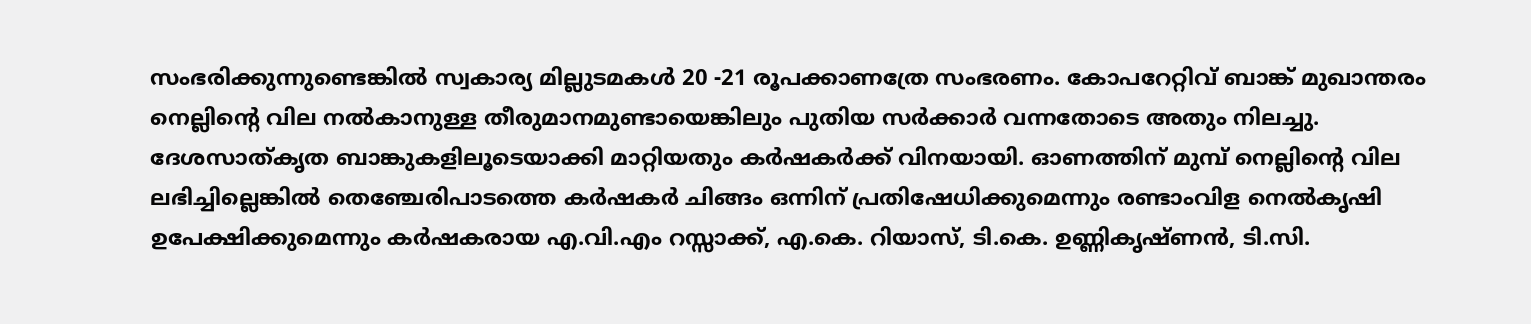സംഭരിക്കുന്നുണ്ടെങ്കിൽ സ്വകാര്യ മില്ലുടമകൾ 20 -21 രൂപക്കാണത്രേ സംഭരണം. കോപറേറ്റിവ് ബാങ്ക് മുഖാന്തരം നെല്ലിന്റെ വില നൽകാനുള്ള തീരുമാനമുണ്ടായെങ്കിലും പുതിയ സർക്കാർ വന്നതോടെ അതും നിലച്ചു. ദേശസാത്കൃത ബാങ്കുകളിലൂടെയാക്കി മാറ്റിയതും കർഷകർക്ക് വിനയായി. ഓണത്തിന് മുമ്പ് നെല്ലിന്റെ വില ലഭിച്ചില്ലെങ്കിൽ തെഞ്ചേരിപാടത്തെ കർഷകർ ചിങ്ങം ഒന്നിന് പ്രതിഷേധിക്കുമെന്നും രണ്ടാംവിള നെൽകൃഷി ഉപേക്ഷിക്കുമെന്നും കർഷകരായ എ.വി.എം റസ്സാക്ക്, എ.കെ. റിയാസ്, ടി.കെ. ഉണ്ണികൃഷ്ണൻ, ടി.സി.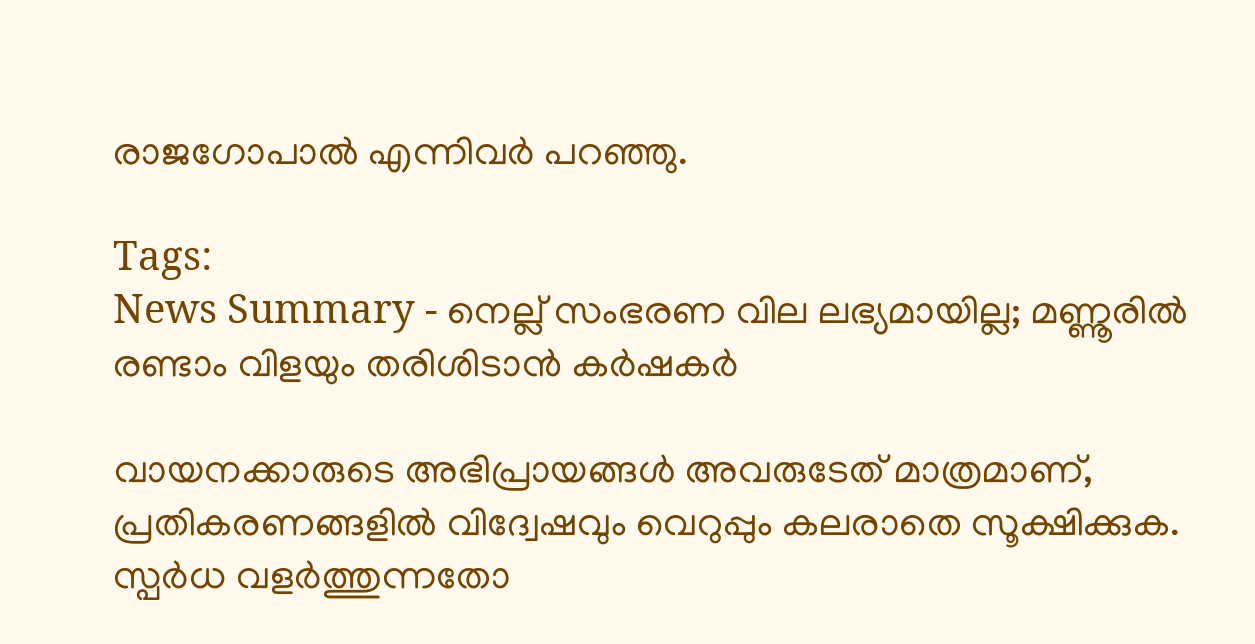രാജഗോപാൽ എന്നിവർ പറഞ്ഞു.

Tags:
News Summary - നെല്ല് സംഭരണ വില ലഭ്യമായില്ല; മണ്ണൂരിൽ രണ്ടാം വിളയും തരിശിടാൻ കർഷകർ

വായനക്കാരുടെ അഭിപ്രായങ്ങള്‍ അവരുടേത് മാത്രമാണ്, പ്രതികരണങ്ങളിൽ വിദ്വേഷവും വെറുപ്പും കലരാതെ സൂക്ഷിക്കുക. സ്പർധ വളർത്തുന്നതോ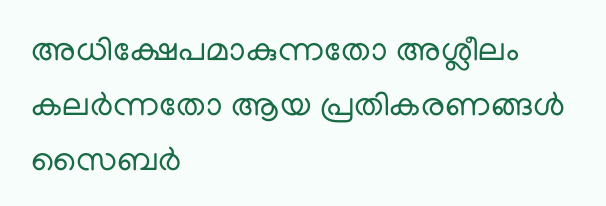അധിക്ഷേപമാകുന്നതോ അശ്ലീലം കലർന്നതോ ആയ പ്രതികരണങ്ങൾ സൈബർ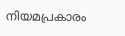നിയമപ്രകാരം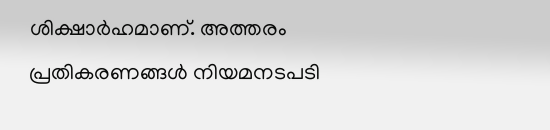ശിക്ഷാർഹമാണ്. അത്തരം പ്രതികരണങ്ങൾ നിയമനടപടി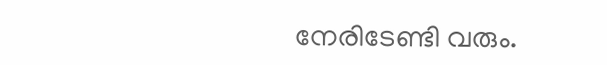നേരിടേണ്ടി വരും.